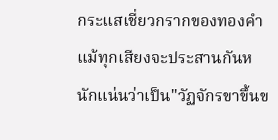กระแสเชี่ยวกรากของทองคำ แม้ทุกเสียงจะประสานกันหนักแน่นว่าเป็น"วัฏจักรขาขึ้นข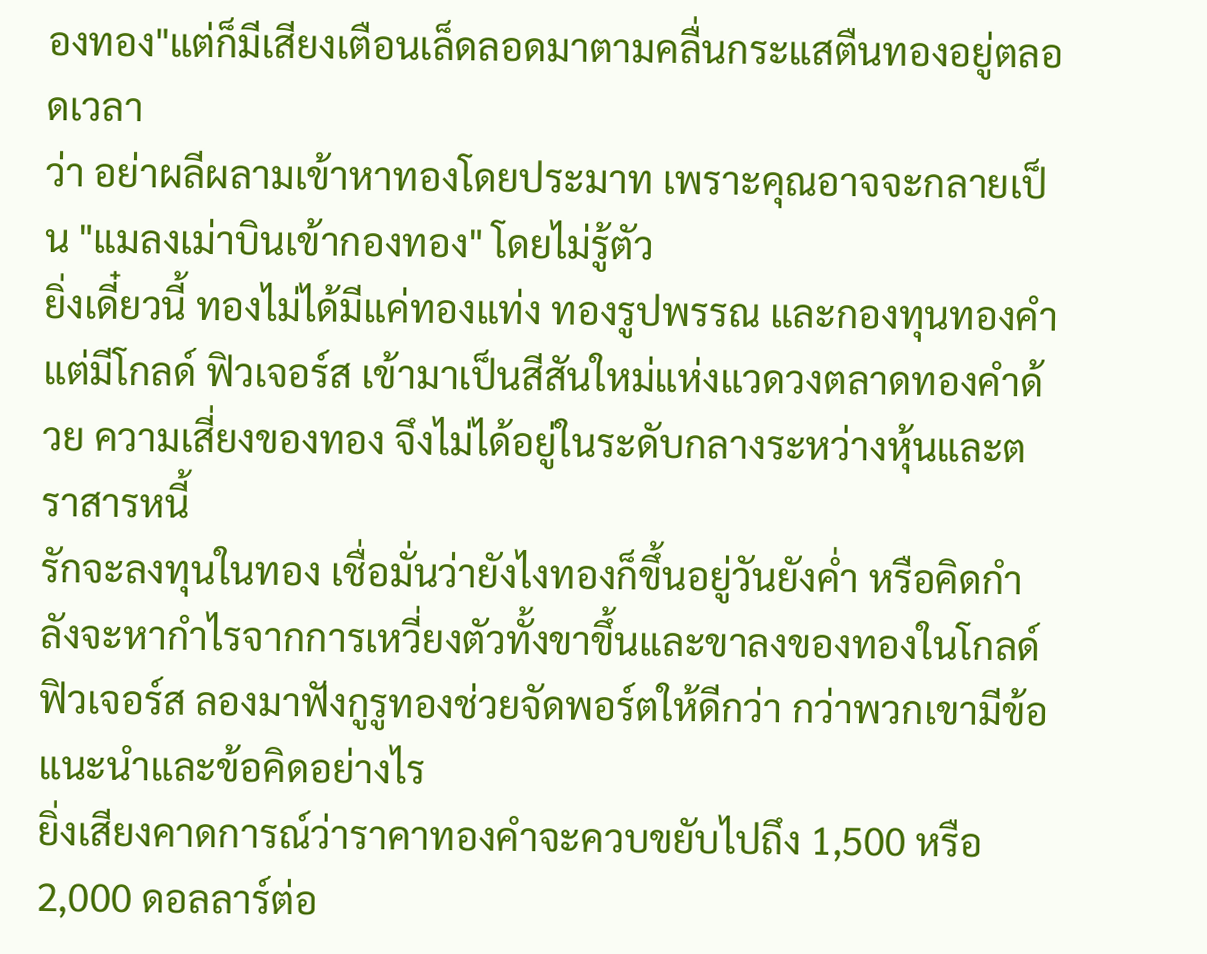องทอง"แต่ก็มีเสียงเตือนเล็ดลอดมาตามคลื่นกระแสตืนทองอยู่ตลอดเวลา
ว่า อย่าผลีผลามเข้าหาทองโดยประมาท เพราะคุณอาจจะกลายเป็น "แมลงเม่าบินเข้ากองทอง" โดยไม่รู้ตัว
ยิ่งเดี๋ยวนี้ ทองไม่ได้มีแค่ทองแท่ง ทองรูปพรรณ และกองทุนทองคำ แต่มีโกลด์ ฟิวเจอร์ส เข้ามาเป็นสีสันใหม่แห่งแวดวงตลาดทองคำด้วย ความเสี่ยงของทอง จึงไม่ได้อยู่ในระดับกลางระหว่างหุ้นและตราสารหนี้
รักจะลงทุนในทอง เชื่อมั่นว่ายังไงทองก็ขึ้นอยู่วันยังค่ำ หรือคิดกำลังจะหากำไรจากการเหวี่ยงตัวทั้งขาขึ้นและขาลงของทองในโกลด์ ฟิวเจอร์ส ลองมาฟังกูรูทองช่วยจัดพอร์ตให้ดีกว่า กว่าพวกเขามีข้อแนะนำและข้อคิดอย่างไร
ยิ่งเสียงคาดการณ์ว่าราคาทองคำจะควบขยับไปถึง 1,500 หรือ 2,000 ดอลลาร์ต่อ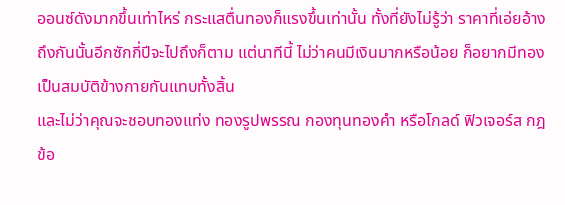ออนซ์ดังมากขึ้นเท่าไหร่ กระแสตื่นทองก็แรงขึ้นเท่านั้น ทั้งที่ยังไม่รู้ว่า ราคาที่เอ่ยอ้างถึงกันนั้นอีกซักกี่ปีจะไปถึงก็ตาม แต่นาทีนี้ ไม่ว่าคนมีเงินมากหรือน้อย ก็อยากมีทองเป็นสมบัติข้างกายกันแทบทั้งสิ้น
และไม่ว่าคุณจะชอบทองแท่ง ทองรูปพรรณ กองทุนทองคำ หรือโกลด์ ฟิวเจอร์ส กฎข้อ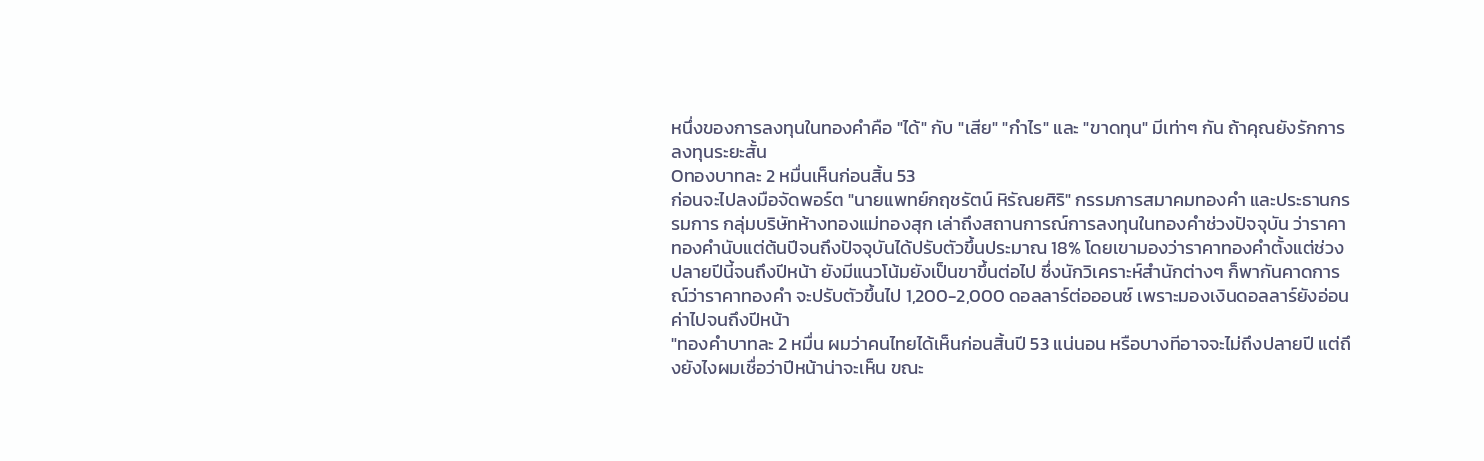หนึ่งของการลงทุนในทองคำคือ "ได้" กับ "เสีย" "กำไร" และ "ขาดทุน" มีเท่าๆ กัน ถ้าคุณยังรักการลงทุนระยะสั้น
Oทองบาทละ 2 หมื่นเห็นก่อนสิ้น 53
ก่อนจะไปลงมือจัดพอร์ต "นายแพทย์กฤชรัตน์ หิรัณยศิริ" กรรมการสมาคมทองคำ และประธานกรรมการ กลุ่มบริษัทห้างทองแม่ทองสุก เล่าถึงสถานการณ์การลงทุนในทองคำช่วงปัจจุบัน ว่าราคาทองคำนับแต่ต้นปีจนถึงปัจจุบันได้ปรับตัวขึ้นประมาณ 18% โดยเขามองว่าราคาทองคำตั้งแต่ช่วงปลายปีนี้จนถึงปีหน้า ยังมีแนวโน้มยังเป็นขาขึ้นต่อไป ซึ่งนักวิเคราะห์สำนักต่างๆ ก็พากันคาดการณ์ว่าราคาทองคำ จะปรับตัวขึ้นไป 1,200-2,000 ดอลลาร์ต่อออนซ์ เพราะมองเงินดอลลาร์ยังอ่อนค่าไปจนถึงปีหน้า
"ทองคำบาทละ 2 หมื่น ผมว่าคนไทยได้เห็นก่อนสิ้นปี 53 แน่นอน หรือบางทีอาจจะไม่ถึงปลายปี แต่ถึงยังไงผมเชื่อว่าปีหน้าน่าจะเห็น ขณะ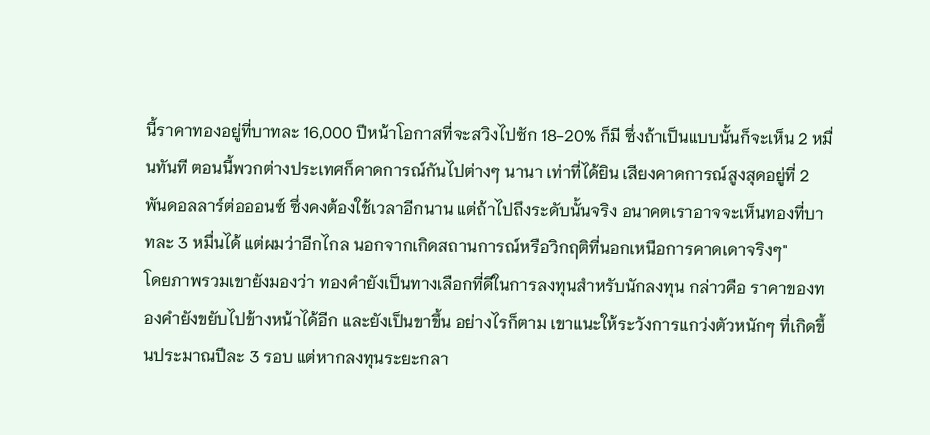นี้ราคาทองอยู่ที่บาทละ 16,000 ปีหน้าโอกาสที่จะสวิงไปซัก 18-20% ก็มี ซึ่งถ้าเป็นแบบนั้นก็จะเห็น 2 หมื่นทันที ตอนนี้พวกต่างประเทศก็คาดการณ์กันไปต่างๆ นานา เท่าที่ได้ยิน เสียงคาดการณ์สูงสุดอยู่ที่ 2 พันดอลลาร์ต่อออนซ์ ซึ่งคงต้องใช้เวลาอีกนาน แต่ถ้าไปถึงระดับนั้นจริง อนาคตเราอาจจะเห็นทองที่บาทละ 3 หมื่นได้ แต่ผมว่าอีกไกล นอกจากเกิดสถานการณ์หรือวิกฤติที่นอกเหนือการคาดเดาจริงๆ"
โดยภาพรวมเขายังมองว่า ทองคำยังเป็นทางเลือกที่ดีในการลงทุนสำหรับนักลงทุน กล่าวคือ ราคาของทองคำยังขยับไปข้างหน้าได้อีก และยังเป็นขาขึ้น อย่างไรก็ตาม เขาแนะให้ระวังการแกว่งตัวหนักๆ ที่เกิดขึ้นประมาณปีละ 3 รอบ แต่หากลงทุนระยะกลา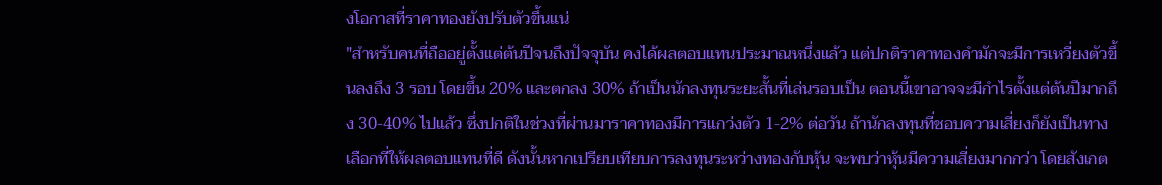งโอกาสที่ราคาทองยังปรับตัวขึ้นแน่
"สำหรับคนที่ถืออยู่ตั้งแต่ต้นปีจนถึงปัจจุบัน คงได้ผลตอบแทนประมาณหนึ่งแล้ว แต่ปกติราคาทองคำมักจะมีการเหวี่ยงตัวขึ้นลงถึง 3 รอบ โดยขึ้น 20% และตกลง 30% ถ้าเป็นนักลงทุนระยะสั้นที่เล่นรอบเป็น ตอนนี้เขาอาจจะมีกำไรตั้งแต่ต้นปีมากถึง 30-40% ไปแล้ว ซึ่งปกติในช่วงที่ผ่านมาราคาทองมีการแกว่งตัว 1-2% ต่อวัน ถ้านักลงทุนที่ชอบความเสี่ยงก็ยังเป็นทางเลือกที่ให้ผลตอบแทนที่ดี ดังนั้นหากเปรียบเทียบการลงทุนระหว่างทองกับหุ้น จะพบว่าหุ้นมีความเสี่ยงมากกว่า โดยสังเกต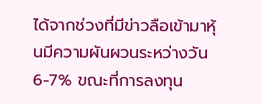ได้จากช่วงที่มีข่าวลือเข้ามาหุ้นมีความผันผวนระหว่างวัน 6-7% ขณะที่การลงทุน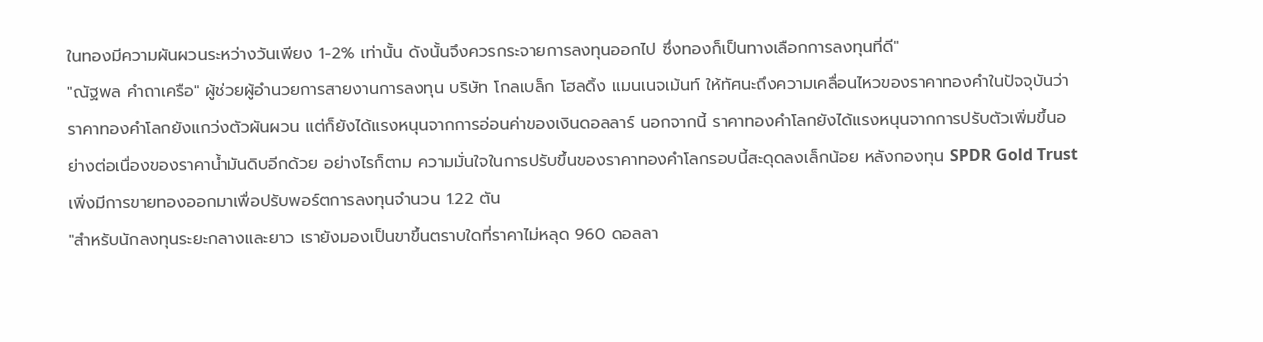ในทองมีความผันผวนระหว่างวันเพียง 1-2% เท่านั้น ดังนั้นจึงควรกระจายการลงทุนออกไป ซึ่งทองก็เป็นทางเลือกการลงทุนที่ดี"
"ณัฐพล คำถาเครือ" ผู้ช่วยผู้อำนวยการสายงานการลงทุน บริษัท โกลเบล็ก โฮลดิ้ง แมนเนจเม้นท์ ให้ทัศนะถึงความเคลื่อนไหวของราคาทองคำในปัจจุบันว่า ราคาทองคำโลกยังแกว่งตัวผันผวน แต่ก็ยังได้แรงหนุนจากการอ่อนค่าของเงินดอลลาร์ นอกจากนี้ ราคาทองคำโลกยังได้แรงหนุนจากการปรับตัวเพิ่มขึ้นอย่างต่อเนื่องของราคาน้ำมันดิบอีกด้วย อย่างไรก็ตาม ความมั่นใจในการปรับขึ้นของราคาทองคำโลกรอบนี้สะดุดลงเล็กน้อย หลังกองทุน SPDR Gold Trust เพิ่งมีการขายทองออกมาเพื่อปรับพอร์ตการลงทุนจำนวน 1.22 ตัน
"สำหรับนักลงทุนระยะกลางและยาว เรายังมองเป็นขาขึ้นตราบใดที่ราคาไม่หลุด 960 ดอลลา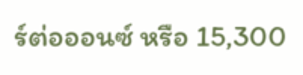ร์ต่อออนซ์ หรือ 15,300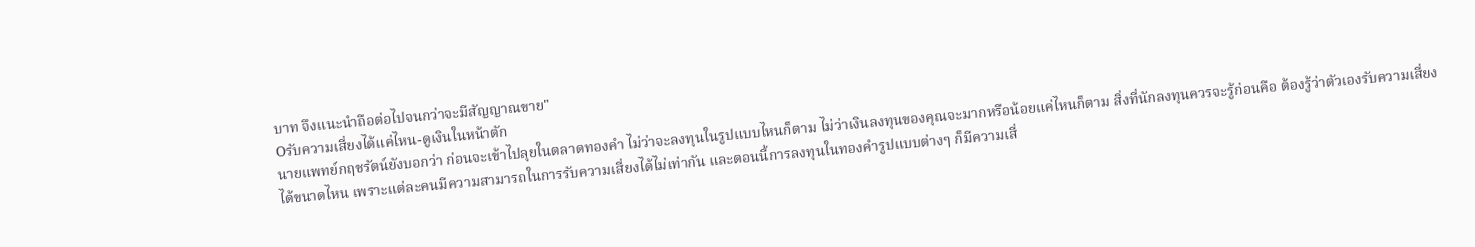บาท จึงแนะนำถือต่อไปจนกว่าจะมีสัญญาณขาย"
Oรับความเสี่ยงได้แค่ไหน-ดูเงินในหน้าตัก
นายแพทย์กฤชรัตน์ยังบอกว่า ก่อนจะเข้าไปลุยในตลาดทองคำ ไม่ว่าจะลงทุนในรูปแบบไหนก็ตาม ไม่ว่าเงินลงทุนของคุณจะมากหรือน้อยแค่ไหนก็ตาม สิ่งที่นักลงทุนควรจะรู้ก่อนคือ ต้องรู้ว่าตัวเองรับความเสี่ยงได้ขนาดไหน เพราะแต่ละคนมีความสามารถในการรับความเสี่ยงได้ไม่เท่ากัน และตอนนี้การลงทุนในทองคำรูปแบบต่างๆ ก็มีความเสี่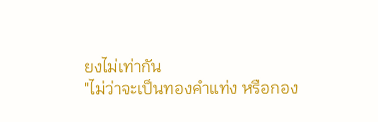ยงไม่เท่ากัน
"ไม่ว่าจะเป็นทองคำแท่ง หรือกอง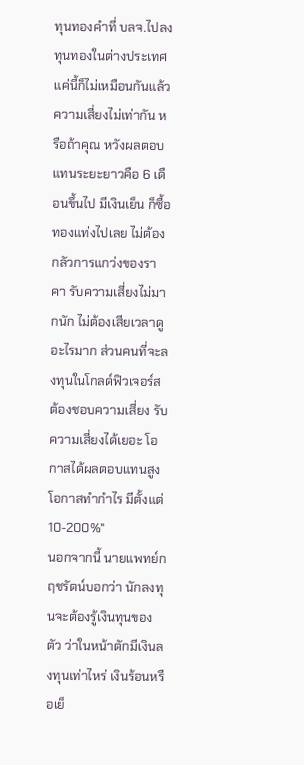ทุนทองคำที่ บลจ.ไปลงทุนทองในต่างประเทศ แค่นี้ก็ไม่เหมือนกันแล้ว ความเสี่ยงไม่เท่ากัน หรือถ้าคุณ หวังผลตอบแทนระยะยาวคือ 6 เดือนขึ้นไป มีเงินเย็น ก็ซื้อทองแท่งไปเลย ไม่ต้องกลัวการแกว่งของราคา รับความเสี่ยงไม่มากนัก ไม่ต้องเสียเวลาดูอะไรมาก ส่วนคนที่จะลงทุนในโกลด์ฟิวเจอร์ส ต้องชอบความเสี่ยง รับความเสี่ยงได้เยอะ โอกาสได้ผลตอบแทนสูง โอกาสทำกำไร มีตั้งแต่ 10-200%"
นอกจากนี้ นายแพทย์กฤชรัตน์บอกว่า นักลงทุนจะต้องรู้เงินทุนของตัว ว่าในหน้าตักมีเงินลงทุนเท่าไหร่ เงินร้อนหรือเย็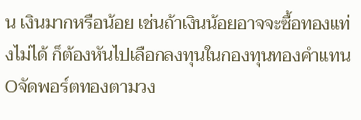น เงินมากหรือน้อย เช่นถ้าเงินน้อยอาจจะซื้อทองแท่งไม่ได้ ก็ต้องหันไปเลือกลงทุนในกองทุนทองคำแทน
Oจัดพอร์ตทองตามวง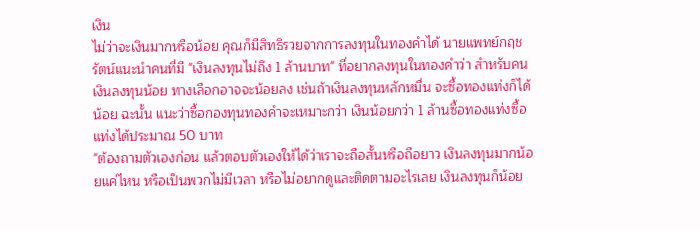เงิน
ไม่ว่าจะเงินมากหรือน้อย คุณก็มีสิทธิรวยจากการลงทุนในทองคำได้ นายแพทย์กฤชรัตน์แนะนำคนที่มี "เงินลงทุนไม่ถึง 1 ล้านบาท" ที่อยากลงทุนในทองคำว่า สำหรับคนเงินลงทุนน้อย ทางเลือกอาจจะน้อยลง เช่นถ้าเงินลงทุนหลักหมื่น จะซื้อทองแท่งก็ได้น้อย ฉะนั้น แนะว่าซื้อกองทุนทองคำจะเหมาะกว่า เงินน้อยกว่า 1 ล้านซื้อทองแท่งซื้อแท่งได้ประมาณ 50 บาท
"ต้องถามตัวเองก่อน แล้วตอบตัวเองให้ได้ว่าเราจะถือสั้นหรือถือยาว เงินลงทุนมากน้อยแค่ไหน หรือเป็นพวกไม่มีเวลา หรือไม่อยากดูและติดตามอะไรเลย เงินลงทุนก็น้อย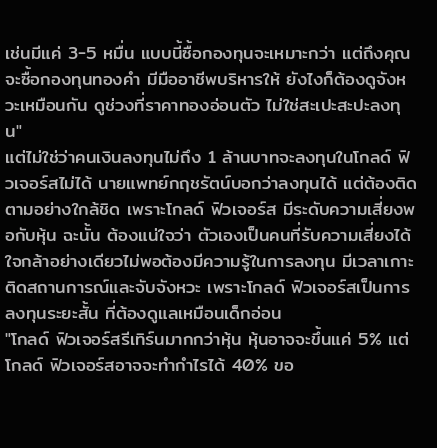เช่นมีแค่ 3-5 หมื่น แบบนี้ซื้อกองทุนจะเหมาะกว่า แต่ถึงคุณจะซื้อกองทุนทองคำ มีมืออาชีพบริหารให้ ยังไงก็ต้องดูจังหวะเหมือนกัน ดูช่วงที่ราคาทองอ่อนตัว ไม่ใช่สะเปะสะปะลงทุน"
แต่ไม่ใช่ว่าคนเงินลงทุนไม่ถึง 1 ล้านบาทจะลงทุนในโกลด์ ฟิวเจอร์สไม่ได้ นายแพทย์กฤชรัตน์บอกว่าลงทุนได้ แต่ต้องติดตามอย่างใกล้ชิด เพราะโกลด์ ฟิวเจอร์ส มีระดับความเสี่ยงพอกับหุ้น ฉะนั้น ต้องแน่ใจว่า ตัวเองเป็นคนที่รับความเสี่ยงได้ ใจกล้าอย่างเดียวไม่พอต้องมีความรู้ในการลงทุน มีเวลาเกาะติดสถานการณ์และจับจังหวะ เพราะโกลด์ ฟิวเจอร์สเป็นการลงทุนระยะสั้น ที่ต้องดูแลเหมือนเด็กอ่อน
"โกลด์ ฟิวเจอร์สรีเทิร์นมากกว่าหุ้น หุ้นอาจจะขึ้นแค่ 5% แต่โกลด์ ฟิวเจอร์สอาจจะทำกำไรได้ 40% ขอ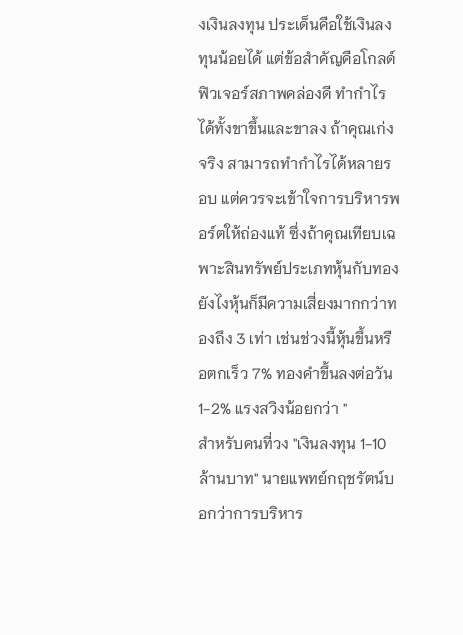งเงินลงทุน ประเด็นคือใช้เงินลงทุนน้อยได้ แต่ข้อสำคัญคือโกลด์ ฟิวเจอร์สภาพคล่องดี ทำกำไรได้ทั้งขาขึ้นและขาลง ถ้าคุณเก่งจริง สามารถทำกำไรได้หลายรอบ แต่ควรจะเข้าใจการบริหารพอร์ตให้ถ่องแท้ ซึ่งถ้าคุณเทียบเฉพาะสินทรัพย์ประเภทหุ้นกับทอง ยังไงหุ้นก็มีความเสี่ยงมากกว่าทองถึง 3 เท่า เช่นช่วงนี้หุ้นขึ้นหรือตกเร็ว 7% ทองคำขึ้นลงต่อวัน 1-2% แรงสวิงน้อยกว่า "
สำหรับคนที่วง "เงินลงทุน 1-10 ล้านบาท" นายแพทย์กฤชรัตน์บอกว่าการบริหาร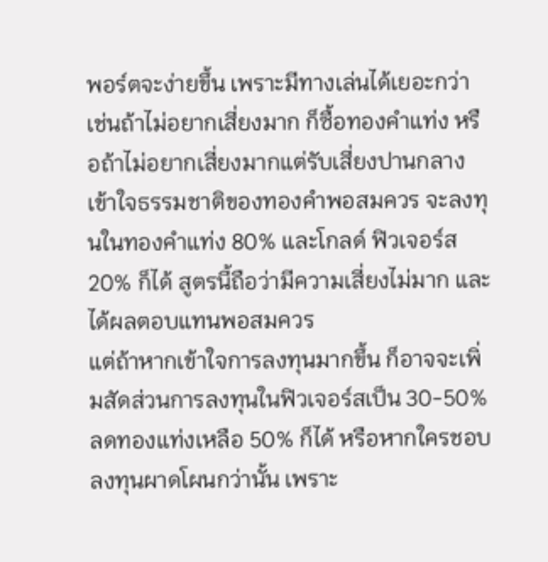พอร์ตจะง่ายขึ้น เพราะมีทางเล่นได้เยอะกว่า เช่นถ้าไม่อยากเสี่ยงมาก ก็ซื้อทองคำแท่ง หรือถ้าไม่อยากเสี่ยงมากแต่รับเสี่ยงปานกลาง เข้าใจธรรมชาติของทองคำพอสมควร จะลงทุนในทองคำแท่ง 80% และโกลด์ ฟิวเจอร์ส 20% ก็ได้ สูตรนี้ถือว่ามีความเสี่ยงไม่มาก และได้ผลตอบแทนพอสมควร
แต่ถ้าหากเข้าใจการลงทุนมากขึ้น ก็อาจจะเพิ่มสัดส่วนการลงทุนในฟิวเจอร์สเป็น 30-50% ลดทองแท่งเหลือ 50% ก็ได้ หรือหากใครชอบลงทุนผาดโผนกว่านั้น เพราะ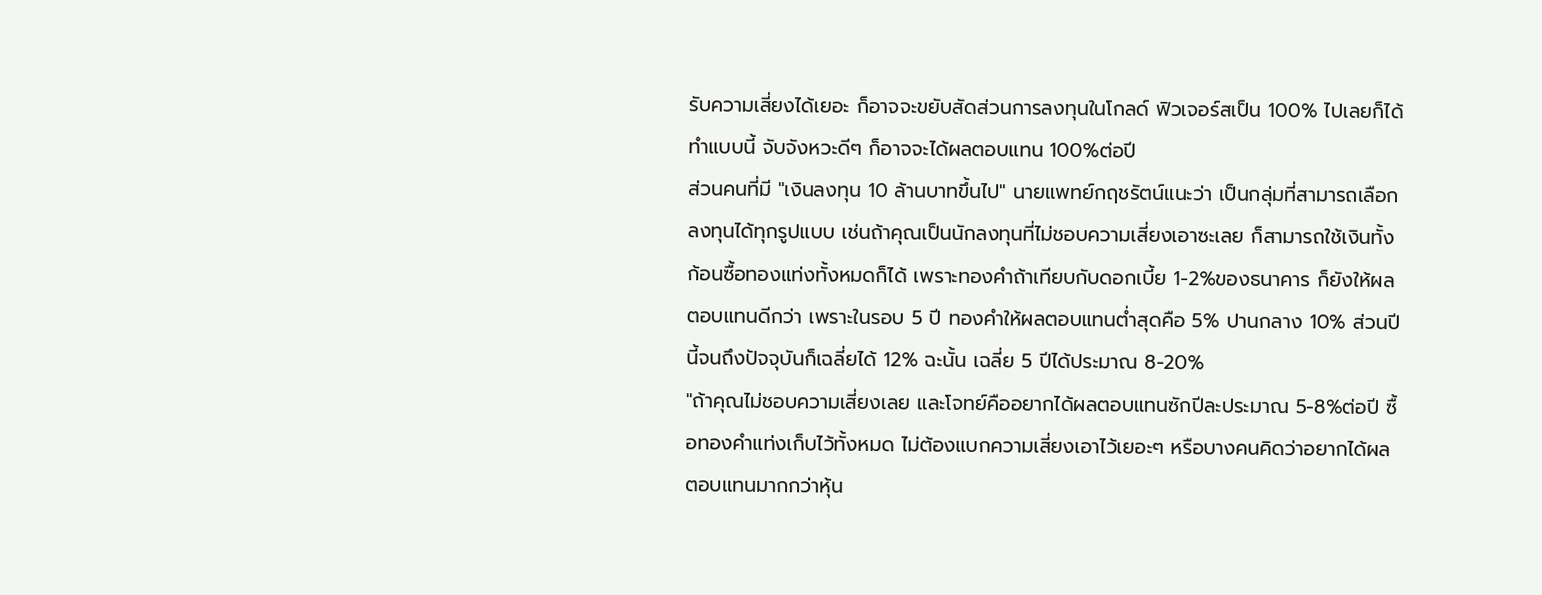รับความเสี่ยงได้เยอะ ก็อาจจะขยับสัดส่วนการลงทุนในโกลด์ ฟิวเจอร์สเป็น 100% ไปเลยก็ได้ ทำแบบนี้ จับจังหวะดีๆ ก็อาจจะได้ผลตอบแทน 100%ต่อปี
ส่วนคนที่มี "เงินลงทุน 10 ล้านบาทขึ้นไป" นายแพทย์กฤชรัตน์แนะว่า เป็นกลุ่มที่สามารถเลือกลงทุนได้ทุกรูปแบบ เช่นถ้าคุณเป็นนักลงทุนที่ไม่ชอบความเสี่ยงเอาซะเลย ก็สามารถใช้เงินทั้งก้อนซื้อทองแท่งทั้งหมดก็ได้ เพราะทองคำถ้าเทียบกับดอกเบี้ย 1-2%ของธนาคาร ก็ยังให้ผลตอบแทนดีกว่า เพราะในรอบ 5 ปี ทองคำให้ผลตอบแทนต่ำสุดคือ 5% ปานกลาง 10% ส่วนปีนี้จนถึงปัจจุบันก็เฉลี่ยได้ 12% ฉะนั้น เฉลี่ย 5 ปีได้ประมาณ 8-20%
"ถ้าคุณไม่ชอบความเสี่ยงเลย และโจทย์คืออยากได้ผลตอบแทนซักปีละประมาณ 5-8%ต่อปี ซื้อทองคำแท่งเก็บไว้ทั้งหมด ไม่ต้องแบกความเสี่ยงเอาไว้เยอะๆ หรือบางคนคิดว่าอยากได้ผลตอบแทนมากกว่าหุ้น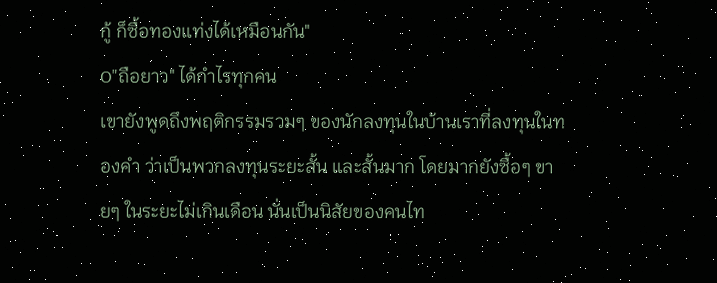กู้ ก็ซื้อทองแท่งได้เหมือนกัน"
O"ถือยาว" ได้กำไรทุกคน
เขายังพูดถึงพฤติกรรมรวมๆ ของนักลงทุนในบ้านเราที่ลงทุนในทองคำ ว่าเป็นพวกลงทุนระยะสั้น และสั้นมาก โดยมากยังซื้อๆ ขายๆ ในระยะไม่เกินเดือน นั่นเป็นนิสัยของคนไท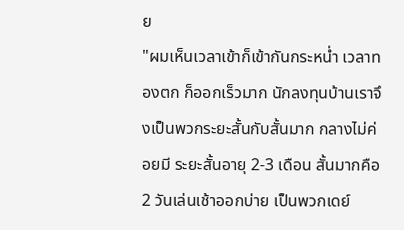ย
"ผมเห็นเวลาเข้าก็เข้ากันกระหน่ำ เวลาทองตก ก็ออกเร็วมาก นักลงทุนบ้านเราจึงเป็นพวกระยะสั้นกับสั้นมาก กลางไม่ค่อยมี ระยะสั้นอายุ 2-3 เดือน สั้นมากคือ 2 วันเล่นเช้าออกบ่าย เป็นพวกเดย์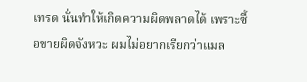เทรด นั่นทำให้เกิดความผิดพลาดได้ เพราะซื้อขายผิดจังหวะ ผมไม่อยากเรียกว่าแมล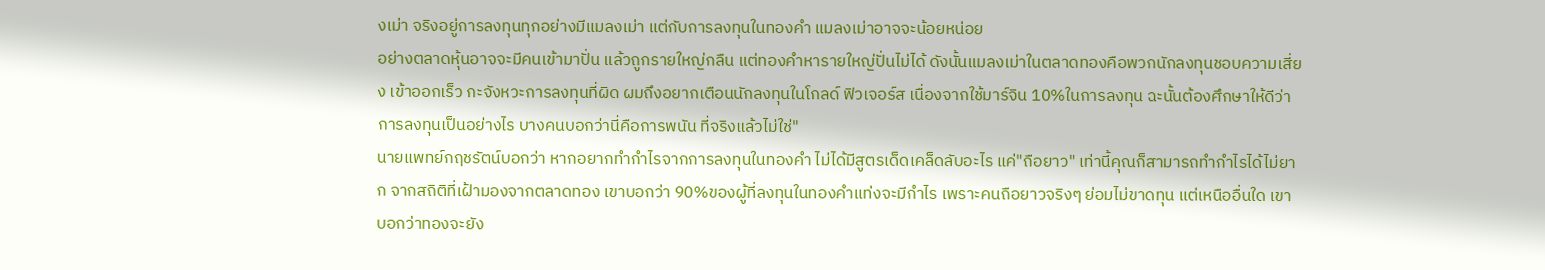งเม่า จริงอยู่การลงทุนทุกอย่างมีแมลงเม่า แต่กับการลงทุนในทองคำ แมลงเม่าอาจจะน้อยหน่อย
อย่างตลาดหุ้นอาจจะมีคนเข้ามาปั่น แล้วถูกรายใหญ่กลืน แต่ทองคำหารายใหญ่ปั่นไม่ได้ ดังนั้นแมลงเม่าในตลาดทองคือพวกนักลงทุนชอบความเสี่ยง เข้าออกเร็ว กะจังหวะการลงทุนที่ผิด ผมถึงอยากเตือนนักลงทุนในโกลด์ ฟิวเจอร์ส เนื่องจากใช้มาร์จิน 10%ในการลงทุน ฉะนั้นต้องศึกษาให้ดีว่าการลงทุนเป็นอย่างไร บางคนบอกว่านี่คือการพนัน ที่จริงแล้วไม่ใช่"
นายแพทย์กฤชรัตน์บอกว่า หากอยากทำกำไรจากการลงทุนในทองคำ ไม่ได้มีสูตรเด็ดเคล็ดลับอะไร แค่"ถือยาว" เท่านี้คุณก็สามารถทำกำไรได้ไม่ยาก จากสถิติที่เฝ้ามองจากตลาดทอง เขาบอกว่า 90%ของผู้ที่ลงทุนในทองคำแท่งจะมีกำไร เพราะคนถือยาวจริงๆ ย่อมไม่ขาดทุน แต่เหนืออื่นใด เขาบอกว่าทองจะยัง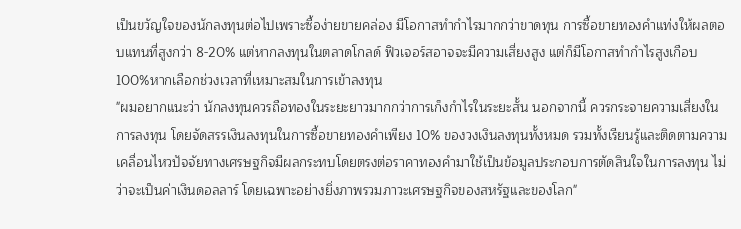เป็นขวัญใจของนักลงทุนต่อไปเพราะซื้อง่ายขายคล่อง มีโอกาสทำกำไรมากกว่าขาดทุน การซื้อขายทองคำแท่งให้ผลตอบแทนที่สูงกว่า 8-20% แต่หากลงทุนในตลาดโกลด์ ฟิวเจอร์สอาจจะมีความเสี่ยงสูง แต่ก็มีโอกาสทำกำไรสูงเกือบ 100%หากเลือกช่วงเวลาที่เหมาะสมในการเข้าลงทุน
"ผมอยากแนะว่า นักลงทุนควรถือทองในระยะยาวมากกว่าการเก็งกำไรในระยะสั้น นอกจากนี้ ควรกระจายความเสี่ยงในการลงทุน โดยจัดสรรเงินลงทุนในการซื้อขายทองคำเพียง 10% ของวงเงินลงทุนทั้งหมด รวมทั้งเรียนรู้และติดตามความเคลื่อนไหวปัจจัยทางเศรษฐกิจมีผลกระทบโดยตรงต่อราคาทองคำมาใช้เป็นข้อมูลประกอบการตัดสินใจในการลงทุน ไม่ว่าจะเป็นค่าเงินดอลลาร์ โดยเฉพาะอย่างยิ่งภาพรวมภาวะเศรษฐกิจของสหรัฐและของโลก"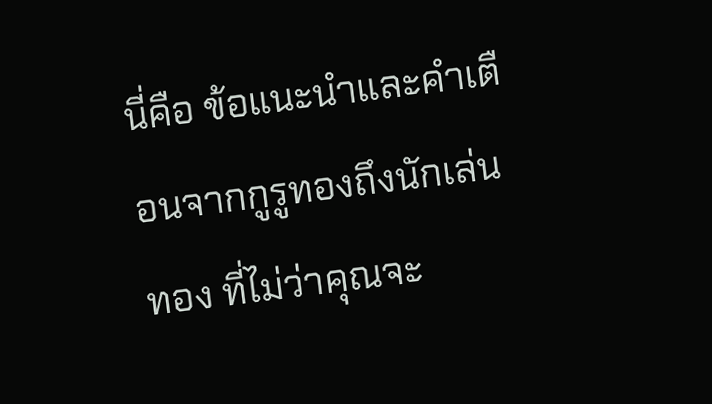นี่คือ ข้อแนะนำและคำเตือนจากกูรูทองถึงนักเล่นทอง ที่ไม่ว่าคุณจะ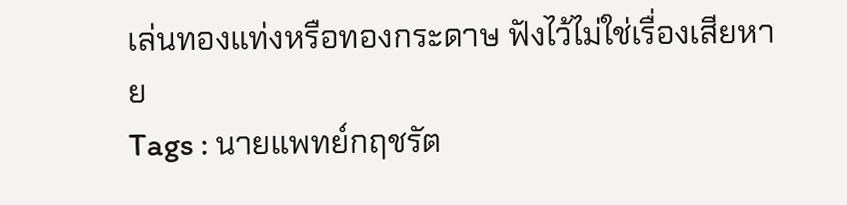เล่นทองแท่งหรือทองกระดาษ ฟังไว้ไม่ใช่เรื่องเสียหาย
Tags : นายแพทย์กฤชรัต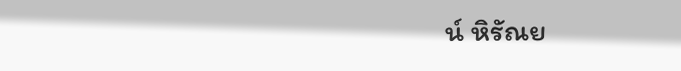น์ หิรัณย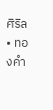ศิริล • ทองคำ